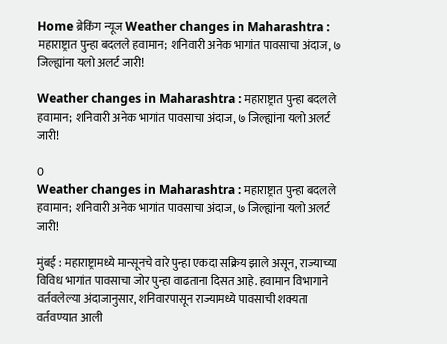Home ब्रेकिंग न्यूज Weather changes in Maharashtra : महाराष्ट्रात पुन्हा बदलले हवामान; शनिवारी अनेक भागांत पावसाचा अंदाज, ७ जिल्ह्यांना यलो अलर्ट जारी!

Weather changes in Maharashtra : महाराष्ट्रात पुन्हा बदलले हवामान; शनिवारी अनेक भागांत पावसाचा अंदाज, ७ जिल्ह्यांना यलो अलर्ट जारी!

0
Weather changes in Maharashtra : महाराष्ट्रात पुन्हा बदलले हवामान; शनिवारी अनेक भागांत पावसाचा अंदाज, ७ जिल्ह्यांना यलो अलर्ट जारी!

मुंबई : महाराष्ट्रामध्ये मान्सूनचे वारे पुन्हा एकदा सक्रिय झाले असून, राज्याच्या विविध भागांत पावसाचा जोर पुन्हा वाढताना दिसत आहे. हवामान विभागाने वर्तवलेल्या अंदाजानुसार, शनिवारपासून राज्यामध्ये पावसाची शक्यता वर्तवण्यात आली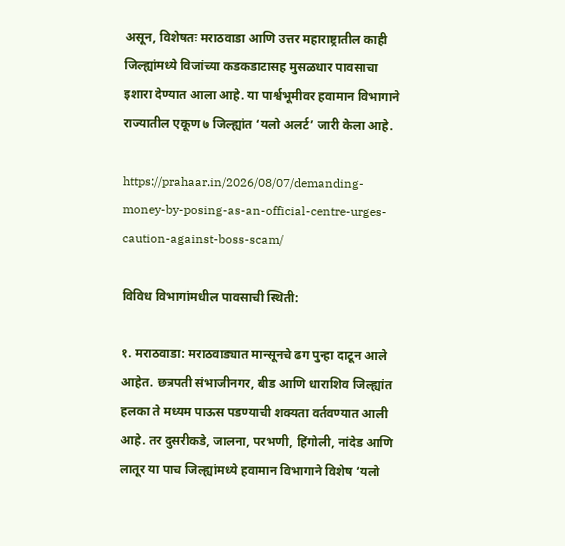असून, विशेषतः मराठवाडा आणि उत्तर महाराष्ट्रातील काही जिल्ह्यांमध्ये विजांच्या कडकडाटासह मुसळधार पावसाचा इशारा देण्यात आला आहे. या पार्श्वभूमीवर हवामान विभागाने राज्यातील एकूण ७ जिल्ह्यांत ‘यलो अलर्ट’ जारी केला आहे.

https://prahaar.in/2026/08/07/demanding-money-by-posing-as-an-official-centre-urges-caution-against-boss-scam/

विविध विभागांमधील पावसाची स्थिती:

१. मराठवाडा: मराठवाड्यात मान्सूनचे ढग पुन्हा दाटून आले आहेत. छत्रपती संभाजीनगर, बीड आणि धाराशिव जिल्ह्यांत हलका ते मध्यम पाऊस पडण्याची शक्यता वर्तवण्यात आली आहे. तर दुसरीकडे, जालना, परभणी, हिंगोली, नांदेड आणि लातूर या पाच जिल्ह्यांमध्ये हवामान विभागाने विशेष ‘यलो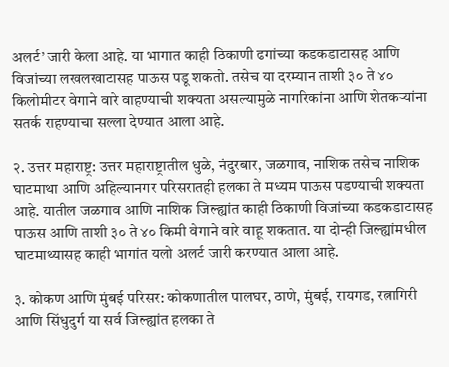अलर्ट’ जारी केला आहे. या भागात काही ठिकाणी ढगांच्या कडकडाटासह आणि विजांच्या लखलखाटासह पाऊस पडू शकतो. तसेच या दरम्यान ताशी ३० ते ४० किलोमीटर वेगाने वारे वाहण्याची शक्यता असल्यामुळे नागरिकांना आणि शेतकऱ्यांना सतर्क राहण्याचा सल्ला देण्यात आला आहे.

२. उत्तर महाराष्ट्र: उत्तर महाराष्ट्रातील धुळे, नंदुरबार, जळगाव, नाशिक तसेच नाशिक घाटमाथा आणि अहिल्यानगर परिसरातही हलका ते मध्यम पाऊस पडण्याची शक्यता आहे. यातील जळगाव आणि नाशिक जिल्ह्यांत काही ठिकाणी विजांच्या कडकडाटासह पाऊस आणि ताशी ३० ते ४० किमी वेगाने वारे वाहू शकतात. या दोन्ही जिल्ह्यांमधील घाटमाथ्यासह काही भागांत यलो अलर्ट जारी करण्यात आला आहे.

३. कोकण आणि मुंबई परिसर: कोकणातील पालघर, ठाणे, मुंबई, रायगड, रत्नागिरी आणि सिंधुदुर्ग या सर्व जिल्ह्यांत हलका ते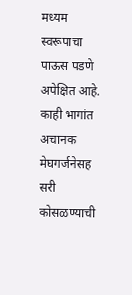मध्यम स्वरूपाचा पाऊस पडणे अपेक्षित आहे. काही भागांत अचानक मेघगर्जनेसह सरी कोसळण्याची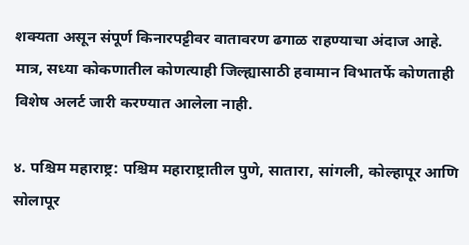शक्यता असून संपूर्ण किनारपट्टीवर वातावरण ढगाळ राहण्याचा अंदाज आहे. मात्र, सध्या कोकणातील कोणत्याही जिल्ह्यासाठी हवामान विभातर्फे कोणताही विशेष अलर्ट जारी करण्यात आलेला नाही.

४. पश्चिम महाराष्ट्र: पश्चिम महाराष्ट्रातील पुणे, सातारा, सांगली, कोल्हापूर आणि सोलापूर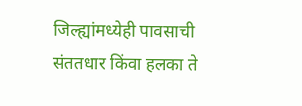जिल्ह्यांमध्येही पावसाची संततधार किंवा हलका ते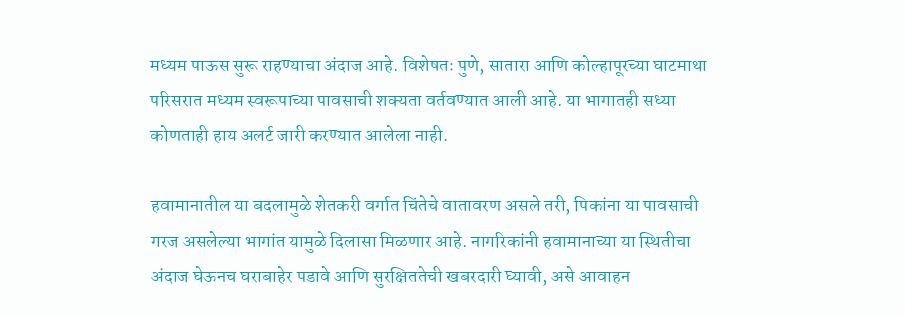मध्यम पाऊस सुरू राहण्याचा अंदाज आहे. विशेषतः पुणे, सातारा आणि कोल्हापूरच्या घाटमाथा परिसरात मध्यम स्वरूपाच्या पावसाची शक्यता वर्तवण्यात आली आहे. या भागातही सध्या कोणताही हाय अलर्ट जारी करण्यात आलेला नाही.

हवामानातील या बदलामुळे शेतकरी वर्गात चिंतेचे वातावरण असले तरी, पिकांना या पावसाची गरज असलेल्या भागांत यामुळे दिलासा मिळणार आहे. नागरिकांनी हवामानाच्या या स्थितीचा अंदाज घेऊनच घराबाहेर पडावे आणि सुरक्षिततेची खबरदारी घ्यावी, असे आवाहन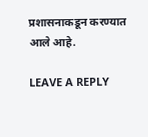प्रशासनाकडून करण्यात आले आहे.

LEAVE A REPLY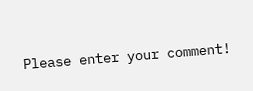Please enter your comment!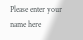Please enter your name here